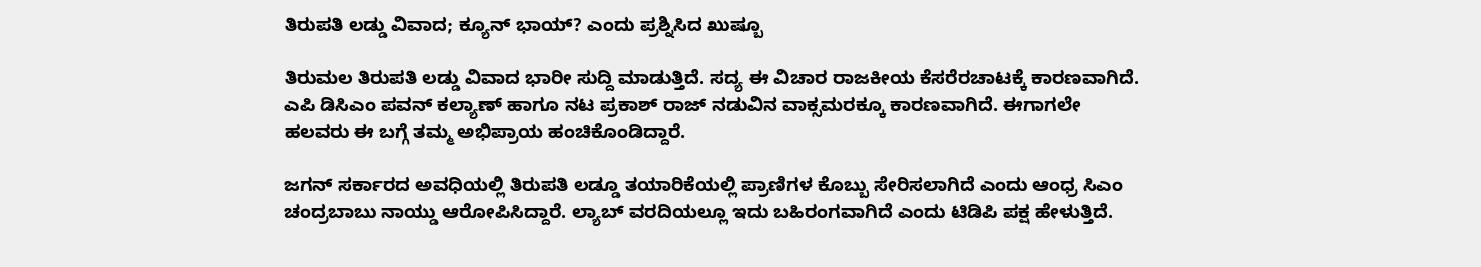ತಿರುಪತಿ ಲಡ್ಡು ವಿವಾದ; ಕ್ಯೂನ್ ಭಾಯ್? ಎಂದು ಪ್ರಶ್ನಿಸಿದ ಖುಷ್ಬೂ

ತಿರುಮಲ ತಿರುಪತಿ ಲಡ್ಡು ವಿವಾದ ಭಾರೀ ಸುದ್ದಿ ಮಾಡುತ್ತಿದೆ. ಸದ್ಯ ಈ ವಿಚಾರ ರಾಜಕೀಯ ಕೆಸರೆರಚಾಟಕ್ಕೆ ಕಾರಣವಾಗಿದೆ. ಎಪಿ ಡಿಸಿಎಂ ಪವನ್ ಕಲ್ಯಾಣ್ ಹಾಗೂ ನಟ ಪ್ರಕಾಶ್ ರಾಜ್ ನಡುವಿನ ವಾಕ್ಸಮರಕ್ಕೂ ಕಾರಣವಾಗಿದೆ. ಈಗಾಗಲೇ ಹಲವರು ಈ ಬಗ್ಗೆ ತಮ್ಮ ಅಭಿಪ್ರಾಯ ಹಂಚಿಕೊಂಡಿದ್ದಾರೆ.

ಜಗನ್ ಸರ್ಕಾರದ ಅವಧಿಯಲ್ಲಿ ತಿರುಪತಿ ಲಡ್ಡೂ ತಯಾರಿಕೆಯಲ್ಲಿ ಪ್ರಾಣಿಗಳ ಕೊಬ್ಬು ಸೇರಿಸಲಾಗಿದೆ ಎಂದು ಆಂಧ್ರ ಸಿಎಂ ಚಂದ್ರಬಾಬು ನಾಯ್ಡು ಆರೋಪಿಸಿದ್ದಾರೆ. ಲ್ಯಾಬ್ ವರದಿಯಲ್ಲೂ ಇದು ಬಹಿರಂಗವಾಗಿದೆ ಎಂದು ಟಿಡಿಪಿ ಪಕ್ಷ ಹೇಳುತ್ತಿದೆ.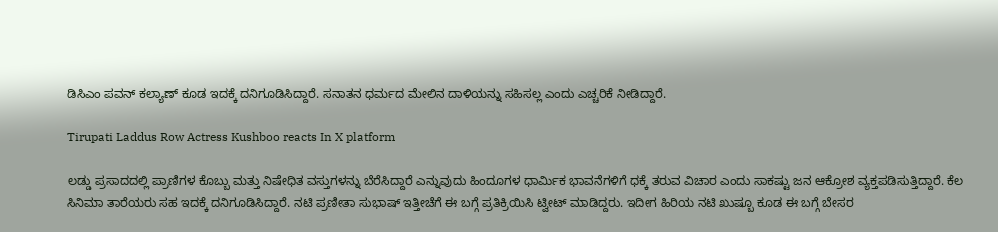ಡಿಸಿಎಂ ಪವನ್ ಕಲ್ಯಾಣ್ ಕೂಡ ಇದಕ್ಕೆ ದನಿಗೂಡಿಸಿದ್ದಾರೆ. ಸನಾತನ ಧರ್ಮದ ಮೇಲಿನ ದಾಳಿಯನ್ನು ಸಹಿಸಲ್ಲ ಎಂದು ಎಚ್ಚರಿಕೆ ನೀಡಿದ್ದಾರೆ.

Tirupati Laddus Row Actress Kushboo reacts In X platform

ಲಡ್ಡು ಪ್ರಸಾದದಲ್ಲಿ ಪ್ರಾಣಿಗಳ ಕೊಬ್ಬು ಮತ್ತು ನಿಷೇಧಿತ ವಸ್ತುಗಳನ್ನು ಬೆರೆಸಿದ್ದಾರೆ ಎನ್ನುವುದು ಹಿಂದೂಗಳ ಧಾರ್ಮಿಕ ಭಾವನೆಗಳಿಗೆ ಧಕ್ಕೆ ತರುವ ವಿಚಾರ ಎಂದು ಸಾಕಷ್ಟು ಜನ ಆಕ್ರೋಶ ವ್ಯಕ್ತಪಡಿಸುತ್ತಿದ್ದಾರೆ. ಕೆಲ ಸಿನಿಮಾ ತಾರೆಯರು ಸಹ ಇದಕ್ಕೆ ದನಿಗೂಡಿಸಿದ್ದಾರೆ. ನಟಿ ಪ್ರಣೀತಾ ಸುಭಾಷ್ ಇತ್ತೀಚೆಗೆ ಈ ಬಗ್ಗೆ ಪ್ರತಿಕ್ರಿಯಿಸಿ ಟ್ವೀಟ್ ಮಾಡಿದ್ದರು. ಇದೀಗ ಹಿರಿಯ ನಟಿ ಖುಷ್ಬೂ ಕೂಡ ಈ ಬಗ್ಗೆ ಬೇಸರ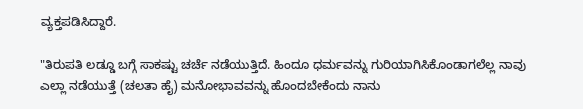ವ್ಯಕ್ತಪಡಿಸಿದ್ದಾರೆ.

"ತಿರುಪತಿ ಲಡ್ಡೂ ಬಗ್ಗೆ ಸಾಕಷ್ಟು ಚರ್ಚೆ ನಡೆಯುತ್ತಿದೆ. ಹಿಂದೂ ಧರ್ಮವನ್ನು ಗುರಿಯಾಗಿಸಿಕೊಂಡಾಗಲೆಲ್ಲ ನಾವು ಎಲ್ಲಾ ನಡೆಯುತ್ತೆ (ಚಲತಾ ಹೈ) ಮನೋಭಾವವನ್ನು ಹೊಂದಬೇಕೆಂದು ನಾನು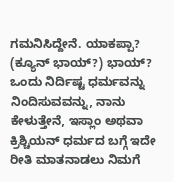ಗಮನಿಸಿದ್ದೇನೆ. ಯಾಕಪ್ಪಾ? (ಕ್ಯೂನ್ ಭಾಯ್?) ಭಾಯ್? ಒಂದು ನಿರ್ದಿಷ್ಟ ಧರ್ಮವನ್ನು ನಿಂದಿಸುವವನ್ನು, ನಾನು ಕೇಳುತ್ತೇನೆ, ಇಸ್ಲಾಂ ಅಥವಾ ಕ್ರಿಶ್ಚಿಯನ್ ಧರ್ಮದ ಬಗ್ಗೆ ಇದೇ ರೀತಿ ಮಾತನಾಡಲು ನಿಮಗೆ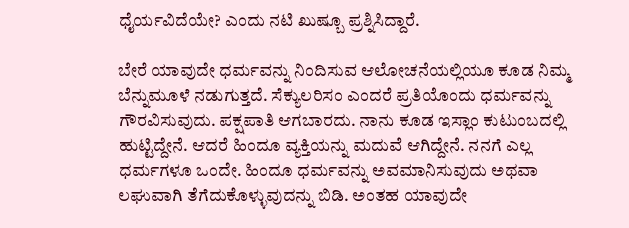ಧೈರ್ಯವಿದೆಯೇ? ಎಂದು ನಟಿ ಖುಷ್ಬೂ ಪ್ರಶ್ನಿಸಿದ್ದಾರೆ.

ಬೇರೆ ಯಾವುದೇ ಧರ್ಮವನ್ನು ನಿಂದಿಸುವ ಆಲೋಚನೆಯಲ್ಲಿಯೂ ಕೂಡ ನಿಮ್ಮ ಬೆನ್ನುಮೂಳೆ ನಡುಗುತ್ತದೆ. ಸೆಕ್ಯುಲರಿಸಂ ಎಂದರೆ ಪ್ರತಿಯೊಂದು ಧರ್ಮವನ್ನು ಗೌರವಿಸುವುದು. ಪಕ್ಷಪಾತಿ ಆಗಬಾರದು. ನಾನು ಕೂಡ ಇಸ್ಲಾಂ ಕುಟುಂಬದಲ್ಲಿ ಹುಟ್ಟಿದ್ದೇನೆ. ಆದರೆ ಹಿಂದೂ ವ್ಯಕ್ತಿಯನ್ನು ಮದುವೆ ಆಗಿದ್ದೇನೆ. ನನಗೆ ಎಲ್ಲ ಧರ್ಮಗಳೂ ಒಂದೇ. ಹಿಂದೂ ಧರ್ಮವನ್ನು ಅವಮಾನಿಸುವುದು ಅಥವಾ ಲಘುವಾಗಿ ತೆಗೆದುಕೊಳ್ಳುವುದನ್ನು ಬಿಡಿ. ಅಂತಹ ಯಾವುದೇ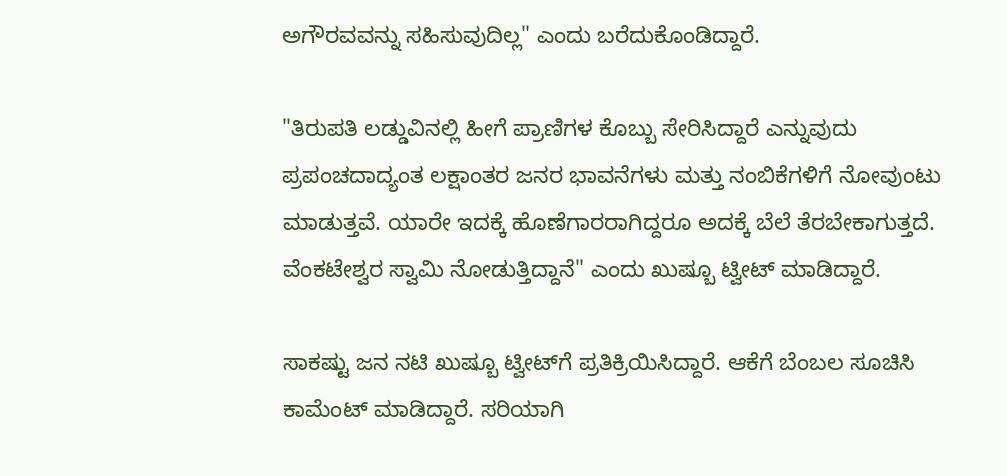ಅಗೌರವವನ್ನು ಸಹಿಸುವುದಿಲ್ಲ" ಎಂದು ಬರೆದುಕೊಂಡಿದ್ದಾರೆ.

"ತಿರುಪತಿ ಲಡ್ಡುವಿನಲ್ಲಿ ಹೀಗೆ ಪ್ರಾಣಿಗಳ ಕೊಬ್ಬು ಸೇರಿಸಿದ್ದಾರೆ ಎನ್ನುವುದು ಪ್ರಪಂಚದಾದ್ಯಂತ ಲಕ್ಷಾಂತರ ಜನರ ಭಾವನೆಗಳು ಮತ್ತು ನಂಬಿಕೆಗಳಿಗೆ ನೋವುಂಟು ಮಾಡುತ್ತವೆ. ಯಾರೇ ಇದಕ್ಕೆ ಹೊಣೆಗಾರರಾಗಿದ್ದರೂ ಅದಕ್ಕೆ ಬೆಲೆ ತೆರಬೇಕಾಗುತ್ತದೆ. ವೆಂಕಟೇಶ್ವರ ಸ್ವಾಮಿ ನೋಡುತ್ತಿದ್ದಾನೆ" ಎಂದು ಖುಷ್ಬೂ ಟ್ವೀಟ್ ಮಾಡಿದ್ದಾರೆ.

ಸಾಕಷ್ಟು ಜನ ನಟಿ ಖುಷ್ಬೂ ಟ್ವೀಟ್‌ಗೆ ಪ್ರತಿಕ್ರಿಯಿಸಿದ್ದಾರೆ. ಆಕೆಗೆ ಬೆಂಬಲ ಸೂಚಿಸಿ ಕಾಮೆಂಟ್ ಮಾಡಿದ್ದಾರೆ. ಸರಿಯಾಗಿ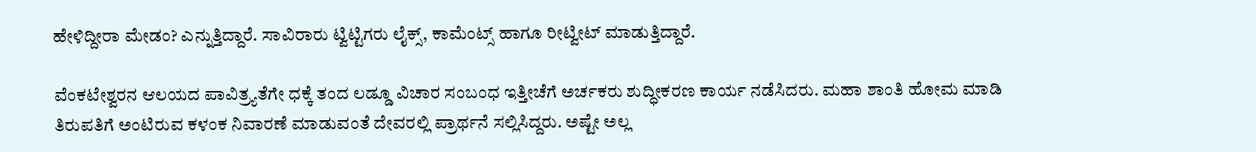ಹೇಳಿದ್ದೀರಾ ಮೇಡಂ? ಎನ್ನುತ್ತಿದ್ದಾರೆ. ಸಾವಿರಾರು ಟ್ವಿಟ್ಟಿಗರು ಲೈಕ್ಸ್, ಕಾಮೆಂಟ್ಸ್ ಹಾಗೂ ರೀಟ್ವೀಟ್ ಮಾಡುತ್ತಿದ್ದಾರೆ.

ವೆಂಕಟೇಶ್ವರನ ಆಲಯದ ಪಾವಿತ್ರ್ಯತೆಗೇ ಧಕ್ಕೆ ತಂದ ಲಡ್ಡೂ ವಿಚಾರ ಸಂಬಂಧ ಇತ್ತೀಚೆಗೆ ಅರ್ಚಕರು ಶುದ್ಧೀಕರಣ ಕಾರ್ಯ ನಡೆಸಿದರು. ಮಹಾ ಶಾಂತಿ ಹೋಮ ಮಾಡಿ ತಿರುಪತಿಗೆ ಅಂಟಿರುವ ಕಳಂಕ ನಿವಾರಣೆ ಮಾಡುವಂತೆ ದೇವರಲ್ಲಿ ಪ್ರಾರ್ಥನೆ ಸಲ್ಲಿಸಿದ್ದರು. ಅಷ್ಟೇ ಅಲ್ಲ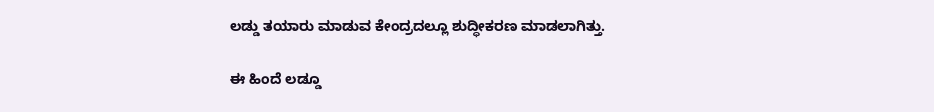ಲಡ್ಡು ತಯಾರು ಮಾಡುವ ಕೇಂದ್ರದಲ್ಲೂ ಶುದ್ಧೀಕರಣ ಮಾಡಲಾಗಿತ್ತು.

ಈ ಹಿಂದೆ ಲಡ್ಡೂ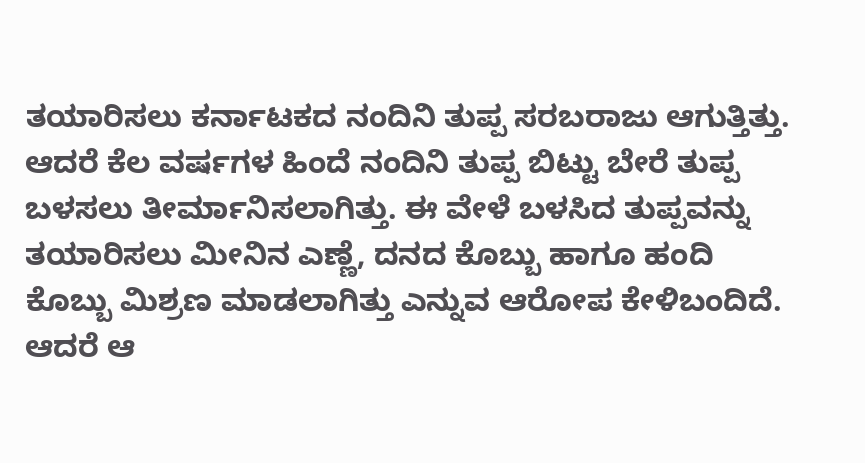ತಯಾರಿಸಲು ಕರ್ನಾಟಕದ ನಂದಿನಿ ತುಪ್ಪ ಸರಬರಾಜು ಆಗುತ್ತಿತ್ತು. ಆದರೆ ಕೆಲ ವರ್ಷಗಳ ಹಿಂದೆ ನಂದಿನಿ ತುಪ್ಪ ಬಿಟ್ಟು ಬೇರೆ ತುಪ್ಪ ಬಳಸಲು ತೀರ್ಮಾನಿಸಲಾಗಿತ್ತು. ಈ ವೇಳೆ ಬಳಸಿದ ತುಪ್ಪವನ್ನು ತಯಾರಿಸಲು ಮೀನಿನ ಎಣ್ಣೆ, ದನದ ಕೊಬ್ಬು ಹಾಗೂ ಹಂದಿ ಕೊಬ್ಬು ಮಿಶ್ರಣ ಮಾಡಲಾಗಿತ್ತು ಎನ್ನುವ ಆರೋಪ ಕೇಳಿಬಂದಿದೆ. ಆದರೆ ಆ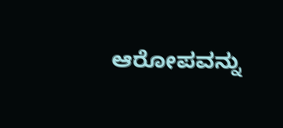ಆರೋಪವನ್ನು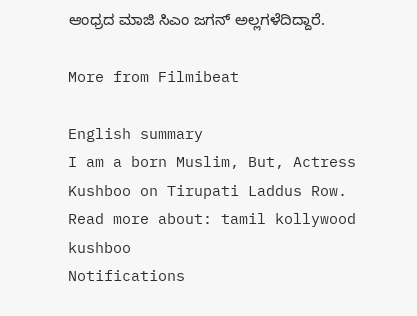ಆಂಧ್ರದ ಮಾಜಿ ಸಿಎಂ ಜಗನ್ ಅಲ್ಲಗಳೆದಿದ್ದಾರೆ.

More from Filmibeat

English summary
I am a born Muslim, But, Actress Kushboo on Tirupati Laddus Row.
Read more about: tamil kollywood kushboo
Notifications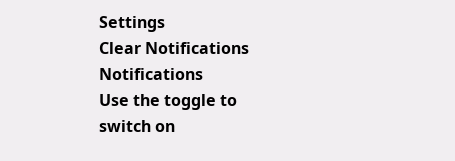Settings
Clear Notifications
Notifications
Use the toggle to switch on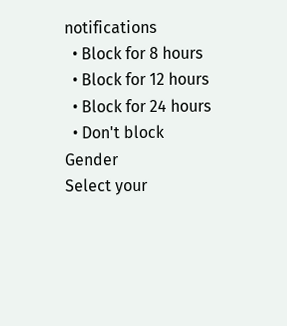notifications
  • Block for 8 hours
  • Block for 12 hours
  • Block for 24 hours
  • Don't block
Gender
Select your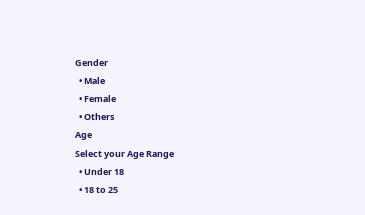Gender
  • Male
  • Female
  • Others
Age
Select your Age Range
  • Under 18
  • 18 to 25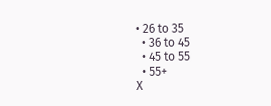• 26 to 35
  • 36 to 45
  • 45 to 55
  • 55+
X